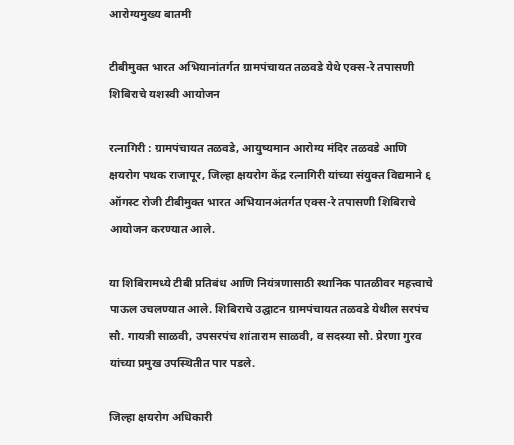आरोग्यमुख्य बातमी

टीबीमुक्त भारत अभियानांतर्गत ग्रामपंचायत तळवडे येथे एक्स-रे तपासणी शिबिराचे यशस्वी आयोजन

रत्नागिरी : ग्रामपंचायत तळवडे, आयुष्यमान आरोग्य मंदिर तळवडे आणि क्षयरोग पथक राजापूर, जिल्हा क्षयरोग केंद्र रत्नागिरी यांच्या संयुक्त विद्यमाने ६ ऑगस्ट रोजी टीबीमुक्त भारत अभियानअंतर्गत एक्स-रे तपासणी शिबिराचे आयोजन करण्यात आले.

या शिबिरामध्ये टीबी प्रतिबंध आणि नियंत्रणासाठी स्थानिक पातळीवर महत्त्वाचे पाऊल उचलण्यात आले. शिबिराचे उद्घाटन ग्रामपंचायत तळवडे येथील सरपंच सौ. गायत्री साळवी, उपसरपंच शांताराम साळवी, व सदस्या सौ. प्रेरणा गुरव यांच्या प्रमुख उपस्थितीत पार पडले.

जिल्हा क्षयरोग अधिकारी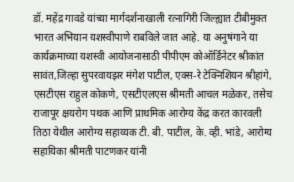डॉ. महेंद्र गावडे यांच्या मार्गदर्शनाखाली रत्नागिरी जिल्ह्यात टीबीमुक्त भारत अभियान यशस्वीपाणे राबविले जात आहे. या अनुषंगाने या कार्यक्रमाच्या यशस्वी आयोजनासाठी पीपीएम कोऑर्डिनेटर श्रीकांत सावंत,जिल्हा सुपरवायझर मंगेश पाटील, एक्स-रे टेक्निशियन श्रीहांगे, एसटीएस राहुल कोकणे, एसटीएलएस श्रीमती आचल मळेकर, तसेच राजापूर क्षयरोग पथक आणि प्राथमिक आरोग्य केंद्र करत कारवली तिठा येथील आरोग्य सहाय्यक टी. बी. पाटील, के. व्ही. भांडे, आरोग्य सहायिका श्रीमती पाटणकर यांनी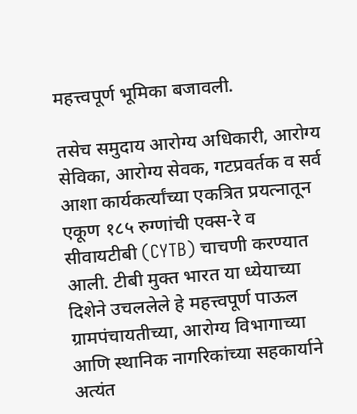महत्त्वपूर्ण भूमिका बजावली.

तसेच समुदाय आरोग्य अधिकारी, आरोग्य सेविका, आरोग्य सेवक, गटप्रवर्तक व सर्व आशा कार्यकर्त्यांच्या एकत्रित प्रयत्नातून एकूण १८५ रुग्णांची एक्स-रे व सीवायटीबी (CYTB) चाचणी करण्यात आली. टीबी मुक्त भारत या ध्येयाच्या दिशेने उचललेले हे महत्त्वपूर्ण पाऊल ग्रामपंचायतीच्या, आरोग्य विभागाच्या आणि स्थानिक नागरिकांच्या सहकार्याने अत्यंत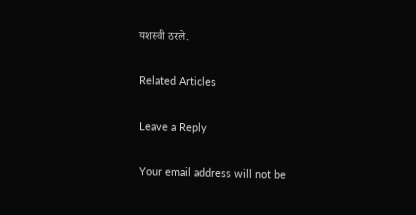यशस्वी ठरले.

Related Articles

Leave a Reply

Your email address will not be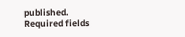published. Required fields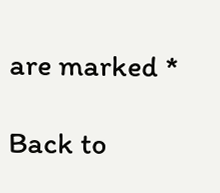are marked *

Back to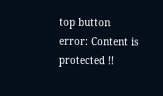top button
error: Content is protected !!